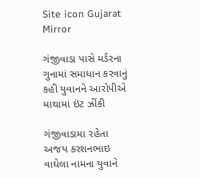Site icon Gujarat Mirror

ગંજીવાડા પાસે મર્ડરના ગુનામાં સમાધાન કરવાનું કહી યુવાનને આરોપીએ માથામાં ઇંટ ઝીંકી

ગંજીવાડામા રહેતા અજય કરશનભાઇ વાઘેલા નામના યુવાને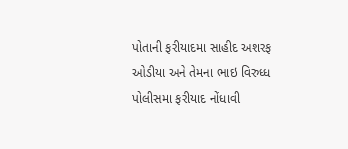પોતાની ફરીયાદમા સાહીદ અશરફ ઓડીયા અને તેમના ભાઇ વિરુધ્ધ પોલીસમા ફરીયાદ નોંધાવી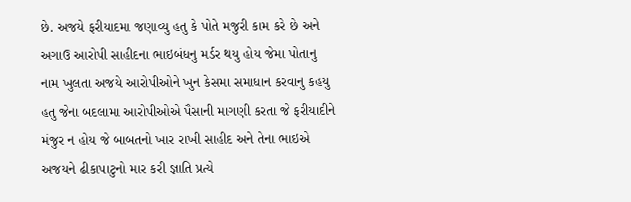છે. અજયે ફરીયાદમા જણાવ્યુ હતુ કે પોતે મજુરી કામ કરે છે અને અગાઉ આરોપી સાહીદના ભાઇબંધનુ મર્ડર થયુ હોય જેમા પોતાનુ નામ ખુલતા અજયે આરોપીઓને ખુન કેસમા સમાધાન કરવાનુ કહયુ હતુ જેના બદલામા આરોપીઓએ પૈસાની માગણી કરતા જે ફરીયાદીને મંજુર ન હોય જે બાબતનો ખાર રાખી સાહીદ અને તેના ભાઇએ અજયને ઢીકાપાટુનો માર કરી જ્ઞાતિ પ્રત્યે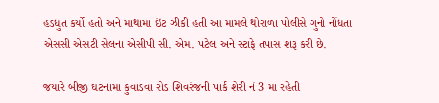હડધુત કર્યો હતો અને માથામા ઇંટ ઝીકી હતી આ મામલે થોરાળા પોલીસે ગુનો નોંધતા એસસી એસટી સેલના એસીપી સી. એમ. પટેલ અને સ્ટાફે તપાસ શરૂ કરી છે.

જયારે બીજી ઘટનામા કુવાડવા રોડ શિવરંજની પાર્ક શેરી નં 3 મા રહેતી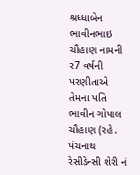શ્રધ્ધાબેન ભાવીનભાઇ ચૌહાણ નામની ર7 વર્ષની પરણીતાએ તેમના પતિ ભાવીન ગોપાલ ચૌહાણ (રહે. પંચનાથ રેસીડેન્સી શેરી નં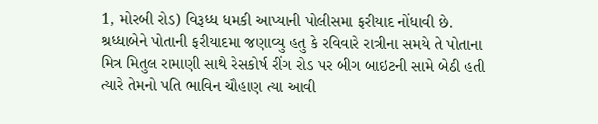1, મોરબી રોડ) વિરૂધ્ધ ધમકી આપ્યાની પોલીસમા ફરીયાદ નોંધાવી છે. શ્રધ્ધાબેને પોતાની ફરીયાદમા જણાવ્યુ હતુ કે રવિવારે રાત્રીના સમયે તે પોતાના મિત્ર મિતુલ રામાણી સાથે રેસકોર્ષ રીંગ રોડ પર બીગ બાઇટની સામે બેઠી હતી ત્યારે તેમનો પતિ ભાવિન ચૌહાણ ત્યા આવી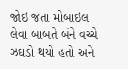જોઇ જતા મોબાઇલ લેવા બાબતે બંને વચ્ચે ઝઘડો થયો હતો અને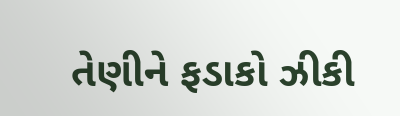તેણીને ફડાકો ઝીકી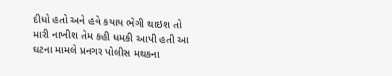દીધો હતો અને હવે કયાય ભેગી થાઇશ તો મારી નાખીશ તેમ કહી ધમકી આપી હતી આ ઘટના મામલે પ્રનગર પોલીસ મથકના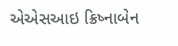એએસઆઇ ક્રિષ્નાબેન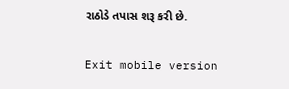રાઠોડે તપાસ શરૂ કરી છે.

Exit mobile version